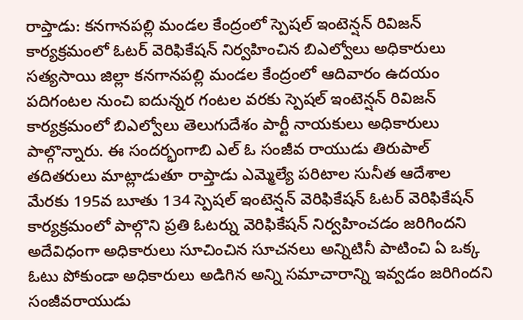రాప్తాడు: కనగానపల్లి మండల కేంద్రంలో స్పెషల్ ఇంటెన్షన్ రివిజన్ కార్యక్రమంలో ఓటర్ వెరిఫికేషన్ నిర్వహించిన బిఎల్వోలు అధికారులు
సత్యసాయి జిల్లా కనగానపల్లి మండల కేంద్రంలో ఆదివారం ఉదయం పదిగంటల నుంచి ఐదున్నర గంటల వరకు స్పెషల్ ఇంటెన్షన్ రివిజన్ కార్యక్రమంలో బిఎల్వోలు తెలుగుదేశం పార్టీ నాయకులు అధికారులు పాల్గొన్నారు. ఈ సందర్భంగాబి ఎల్ ఓ సంజీవ రాయుడు తిరుపాల్ తదితరులు మాట్లాడుతూ రాప్తాడు ఎమ్మెల్యే పరిటాల సునీత ఆదేశాల మేరకు 195వ బూతు 134 స్పెషల్ ఇంటెన్షన్ వెరిఫికేషన్ ఓటర్ వెరిఫికేషన్ కార్యక్రమంలో పాల్గొని ప్రతి ఓటర్ను వెరిఫికేషన్ నిర్వహించడం జరిగిందని అదేవిధంగా అధికారులు సూచించిన సూచనలు అన్నిటినీ పాటించి ఏ ఒక్క ఓటు పోకుండా అధికారులు అడిగిన అన్ని సమాచారాన్ని ఇవ్వడం జరిగిందని సంజీవరాయుడు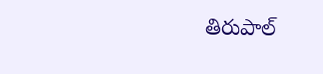తిరుపాల్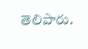తెలిపారు.